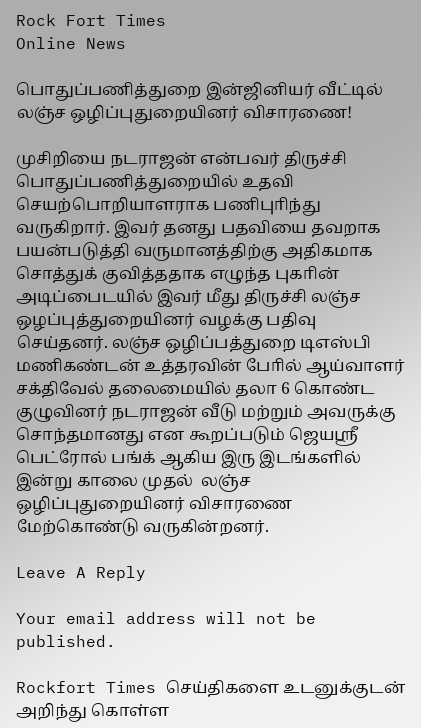Rock Fort Times
Online News

பொதுப்பணித்துறை இன்ஜினியர் வீட்டில் லஞ்ச ஒழிப்புதுறையினர் விசாரணை!

முசிறியை நடராஜன் என்பவர் திருச்சி பொதுப்பணித்துறையில் உதவி செயற்பொறியாளராக பணிபுாிந்து வருகிறார். இவர் தனது பதவியை தவறாக பயன்படுத்தி வருமானத்திற்கு அதிகமாக சொத்துக் குவித்ததாக எழுந்த புகாின் அடிப்பைடயில் இவர் மீது திருச்சி லஞ்ச ஒழப்புத்துறையினர் வழக்கு பதிவு செய்தனர். லஞ்ச ஒழிப்பத்துறை டிஎஸ்பி மணிகண்டன் உத்தரவின் போில் ஆய்வாளர் சக்திவேல் தலைமையில் தலா 6 கொண்ட குழுவினர் நடராஜன் வீடு மற்றும் அவருக்கு சொந்தமானது என கூறப்படும் ஜெயஸ்ரீ பெட்ரோல் பங்க் ஆகிய இரு இடங்களில் இன்று காலை முதல்  லஞ்ச ஒழிப்புதுறையினர் விசாரணை மேற்கொண்டு வருகின்றனர்.

Leave A Reply

Your email address will not be published.

Rockfort Times செய்திகளை உடனுக்குடன் அறிந்து கொள்ள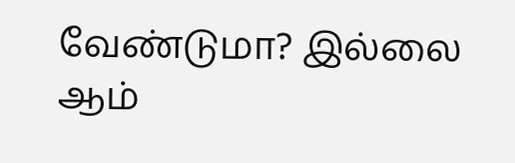வேண்டுமா? இல்லை ஆம்